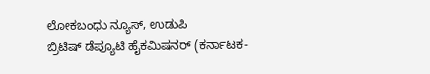ಲೋಕಬಂಧು ನ್ಯೂಸ್, ಉಡುಪಿ
ಬ್ರಿಟಿಷ್ ಡೆಪ್ಯೂಟಿ ಹೈಕಮಿಷನರ್ (ಕರ್ನಾಟಕ-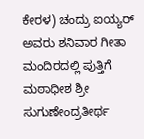ಕೇರಳ) ಚಂದ್ರು ಐಯ್ಯರ್ ಅವರು ಶನಿವಾರ ಗೀತಾ ಮಂದಿರದಲ್ಲಿ ಪುತ್ತಿಗೆ ಮಠಾಧೀಶ ಶ್ರೀ ಸುಗುಣೇಂದ್ರತೀರ್ಥ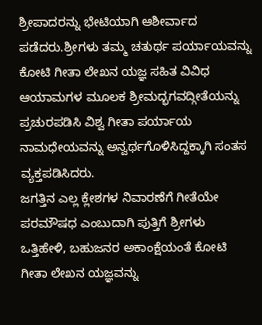ಶ್ರೀಪಾದರನ್ನು ಭೇಟಿಯಾಗಿ ಆಶೀರ್ವಾದ ಪಡೆದರು.ಶ್ರೀಗಳು ತಮ್ಮ ಚತುರ್ಥ ಪರ್ಯಾಯವನ್ನು ಕೋಟಿ ಗೀತಾ ಲೇಖನ ಯಜ್ಞ ಸಹಿತ ವಿವಿಧ ಆಯಾಮಗಳ ಮೂಲಕ ಶ್ರೀಮದ್ಭಗವದ್ಗೀತೆಯನ್ನು ಪ್ರಚುರಪಡಿಸಿ ವಿಶ್ವ ಗೀತಾ ಪರ್ಯಾಯ ನಾಮಧೇಯವನ್ನು ಅನ್ವರ್ಥಗೊಳಿಸಿದ್ದಕ್ಕಾಗಿ ಸಂತಸ ವ್ಯಕ್ತಪಡಿಸಿದರು.
ಜಗತ್ತಿನ ಎಲ್ಲ ಕ್ಲೇಶಗಳ ನಿವಾರಣೆಗೆ ಗೀತೆಯೇ ಪರಮೌಷಧ ಎಂಬುದಾಗಿ ಪುತ್ತಿಗೆ ಶ್ರೀಗಳು ಒತ್ತಿಹೇಳಿ, ಬಹುಜನರ ಅಕಾಂಕ್ಷೆಯಂತೆ ಕೋಟಿ ಗೀತಾ ಲೇಖನ ಯಜ್ಞವನ್ನು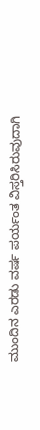ಮುಂದಿನ ಎರಡು ವರ್ಷ ಪರ್ಯಂತ ವಿಸ್ತರಿಸಿರುವುದಾಗಿ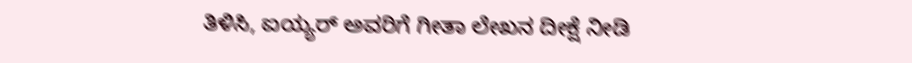ತಿಳಿಸಿ, ಐಯ್ಯರ್ ಅವರಿಗೆ ಗೀತಾ ಲೇಖನ ದೀಕ್ಷೆ ನೀಡಿ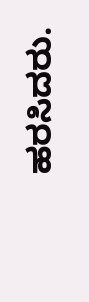ಹರಸಿದರು.